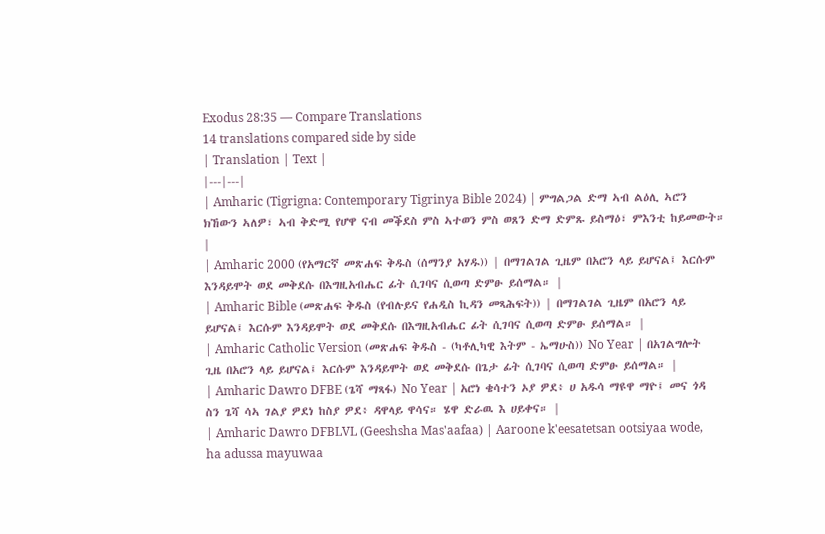Exodus 28:35 — Compare Translations
14 translations compared side by side
| Translation | Text |
|---|---|
| Amharic (Tigrigna: Contemporary Tigrinya Bible 2024) | ምግልጋል ድማ ኣብ ልዕሊ ኣሮን ክኸውን ኣለዎ፣ ኣብ ቅድሚ የሆዋ ናብ መቕደስ ምስ ኣተወን ምስ ወጸን ድማ ድምጹ ይስማዕ፣ ምእንቲ ከይመውት። |
| Amharic 2000 (የአማርኛ መጽሐፍ ቅዱስ (ሰማንያ አሃዱ)) | በማገልገል ጊዜም በአሮን ላይ ይሆናል፤ እርሱም እንዳይሞት ወደ መቅደሱ በእግዚአብሔር ፊት ሲገባና ሲወጣ ድምፁ ይሰማል። |
| Amharic Bible (መጽሐፍ ቅዱስ (የብሉይና የሐዲስ ኪዳን መጻሕፍት)) | በማገልገል ጊዜም በአሮን ላይ ይሆናል፤ እርሱም እንዳይሞት ወደ መቅደሱ በእግዚአብሔር ፊት ሲገባና ሲወጣ ድምፁ ይሰማል። |
| Amharic Catholic Version (መጽሐፍ ቅዱስ - (ካቶሊካዊ እትም - ኤማሁስ)) No Year | በአገልግሎት ጊዜ በአሮን ላይ ይሆናል፤ እርሱም እንዳይሞት ወደ መቅደሱ በጌታ ፊት ሲገባና ሲወጣ ድምፁ ይሰማል። |
| Amharic Dawro DFBE (ጌሻ ማጻፋ) No Year | አሮነ ቄሳተን ኦያ ዎደ፥ ሀ አዱሳ ማዩዋ ማዮ፤ መና ጎዳ ስን ጌሻ ሳኣ ገልያ ዎደነ ከስያ ዎደ፥ ዳዋላይ ዋሳና። ሄዋ ድራዉ እ ሀይቀና። |
| Amharic Dawro DFBLVL (Geeshsha Mas'aafaa) | Aaroone k'eesatetsan ootsiyaa wode, ha adussa mayuwaa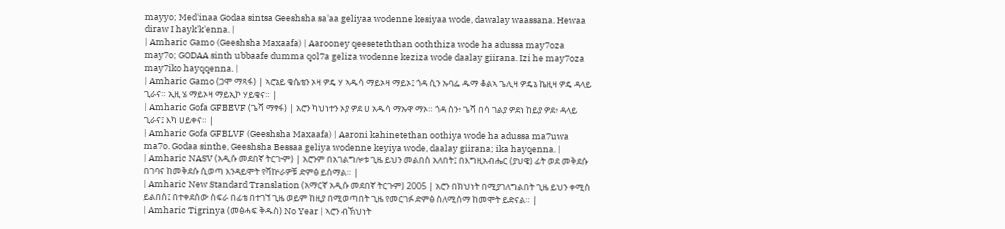mayyo; Med'inaa Godaa sintsa Geeshsha sa'aa geliyaa wodenne kesiyaa wode, dawalay waassana. Hewaa diraw I hayk'k'enna. |
| Amharic Gamo (Geeshsha Maxaafa) | Aarooney qeeseteththan ooththiza wode ha adussa may7oza may7o; GODAA sinth ubbaafe dumma qol7a geliza wodenne keziza wode daalay giirana. Izi he may7oza may7iko hayqqenna. |
| Amharic Gamo (ጋሞ ማጻፋ) | ኣሮኔይ ቄሴቴን ኦዛ ዎዴ ሃ ኣዱሳ ማይኦዛ ማይኦ፤ ጎዳ ሲን ኡባፌ ዱማ ቆልኣ ጌሊዛ ዎዴኔ ኬዚዛ ዎዴ ዳላይ ጊራና። ኢዚ ሄ ማይኦዛ ማይኢኮ ሃይቄና። |
| Amharic Gofa GFBEVF (ጌሻ ማፃፋ) | አሮን ካህነተን ኦያ ዎደ ሀ አዱሳ ማኡዋ ማኦ። ጎዳ ስን፥ ጌሻ በሳ ገልያ ዎደነ ከይያ ዎደ፥ ዳላይ ጊራና፤ እካ ሀይቀና። |
| Amharic Gofa GFBLVF (Geeshsha Maxaafa) | Aaroni kahinetethan oothiya wode ha adussa ma7uwa ma7o. Godaa sinthe, Geeshsha Bessaa geliya wodenne keyiya wode, daalay giirana; ika hayqenna. |
| Amharic NASV (አዲሱ መደበኛ ትርጒም) | አሮንም በአገልግሎቱ ጊዜ ይህን መልበስ አለበት፤ በእግዚአብሔር (ያህዌ) ፊት ወደ መቅደሱ በገባና ከመቅደሱ ሲወጣ እንዳይሞት የሻኵራዎቹ ድምፅ ይሰማል። |
| Amharic New Standard Translation (አማርኛ አዲሱ መደበኛ ትርጉም) 2005 | አሮን በክህነት በሚያገለግልበት ጊዜ ይህን ቀሚስ ይልበስ፤ በተቀደሰው ስፍራ በፊቴ በተገኘ ጊዜ ወይም ከዚያ በሚወጣበት ጊዜ የመርገፉ ድምፅ ስለሚሰማ ከመሞት ይድናል። |
| Amharic Tigrinya (መፅሓፍ ቅዱስ) No Year | ኣሮን ብኽህነት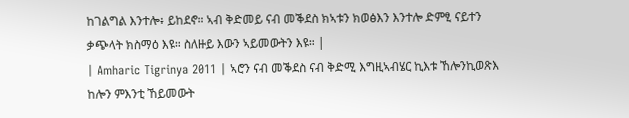ከገልግል እንተሎ፥ ይከደኖ። ኣብ ቅድመይ ናብ መቕደስ ክኣቱን ክወፅእን እንተሎ ድምፂ ናይተን ቃጭላት ክስማዕ እዩ። ስለዙይ እውን ኣይመውትን እዩ። |
| Amharic Tigrinya 2011 | ኣሮን ናብ መቕደስ ናብ ቅድሚ እግዚኣብሄር ኪእቱ ኸሎንኪወጽእ ከሎን ምእንቲ ኸይመውት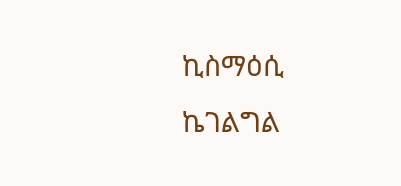ኪስማዕሲ ኬገልግል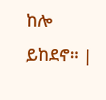ከሎ ይከደኖ። |